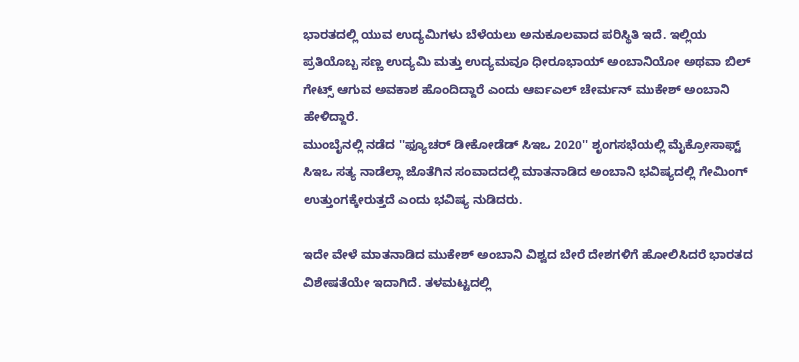ಭಾರತದಲ್ಲಿ ಯುವ ಉದ್ಯಮಿಗಳು ಬೆಳೆಯಲು ಅನುಕೂಲವಾದ ಪರಿಸ್ಥಿತಿ ಇದೆ. ಇಲ್ಲಿಯ ಪ್ರತಿಯೊಬ್ಬ ಸಣ್ಣ ಉದ್ಯಮಿ ಮತ್ತು ಉದ್ಯಮವೂ ಧೀರೂಭಾಯ್ ಅಂಬಾನಿಯೋ ಅಥವಾ ಬಿಲ್ ಗೇಟ್ಸ್ ಆಗುವ ಅವಕಾಶ ಹೊಂದಿದ್ದಾರೆ ಎಂದು ಆರ್ಐಎಲ್ ಚೇರ್ಮನ್ ಮುಕೇಶ್ ಅಂಬಾನಿ ಹೇಳಿದ್ದಾರೆ.
ಮುಂಬೈನಲ್ಲಿ ನಡೆದ ''ಫ್ಯೂಚರ್ ಡೀಕೋಡೆಡ್ ಸಿಇಒ 2020'' ಶೃಂಗಸಭೆಯಲ್ಲಿ ಮೈಕ್ರೋಸಾಫ್ಟ್ ಸಿಇಒ ಸತ್ಯ ನಾಡೆಲ್ಲಾ ಜೊತೆಗಿನ ಸಂವಾದದಲ್ಲಿ ಮಾತನಾಡಿದ ಅಂಬಾನಿ ಭವಿಷ್ಯದಲ್ಲಿ ಗೇಮಿಂಗ್ ಉತ್ತುಂಗಕ್ಕೇರುತ್ತದೆ ಎಂದು ಭವಿಷ್ಯ ನುಡಿದರು.

ಇದೇ ವೇಳೆ ಮಾತನಾಡಿದ ಮುಕೇಶ್ ಅಂಬಾನಿ ವಿಶ್ವದ ಬೇರೆ ದೇಶಗಳಿಗೆ ಹೋಲಿಸಿದರೆ ಭಾರತದ ವಿಶೇಷತೆಯೇ ಇದಾಗಿದೆ. ತಳಮಟ್ಟದಲ್ಲಿ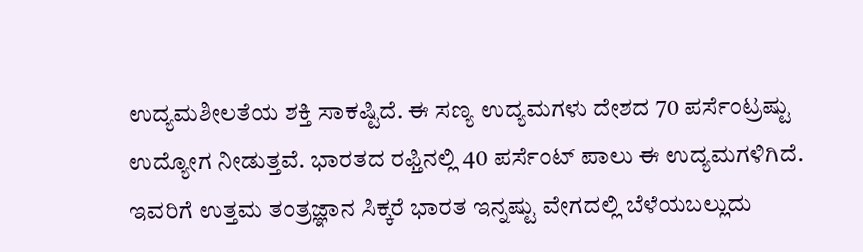ಉದ್ಯಮಶೀಲತೆಯ ಶಕ್ತಿ ಸಾಕಷ್ಟಿದೆ. ಈ ಸಣ್ಯ ಉದ್ಯಮಗಳು ದೇಶದ 70 ಪರ್ಸೆಂಟ್ರಷ್ಟು ಉದ್ಯೋಗ ನೀಡುತ್ತವೆ. ಭಾರತದ ರಫ್ತಿನಲ್ಲಿ 40 ಪರ್ಸೆಂಟ್ ಪಾಲು ಈ ಉದ್ಯಮಗಳಿಗಿದೆ. ಇವರಿಗೆ ಉತ್ತಮ ತಂತ್ರಜ್ಞಾನ ಸಿಕ್ಕರೆ ಭಾರತ ಇನ್ನಷ್ಟು ವೇಗದಲ್ಲಿ ಬೆಳೆಯಬಲ್ಲುದು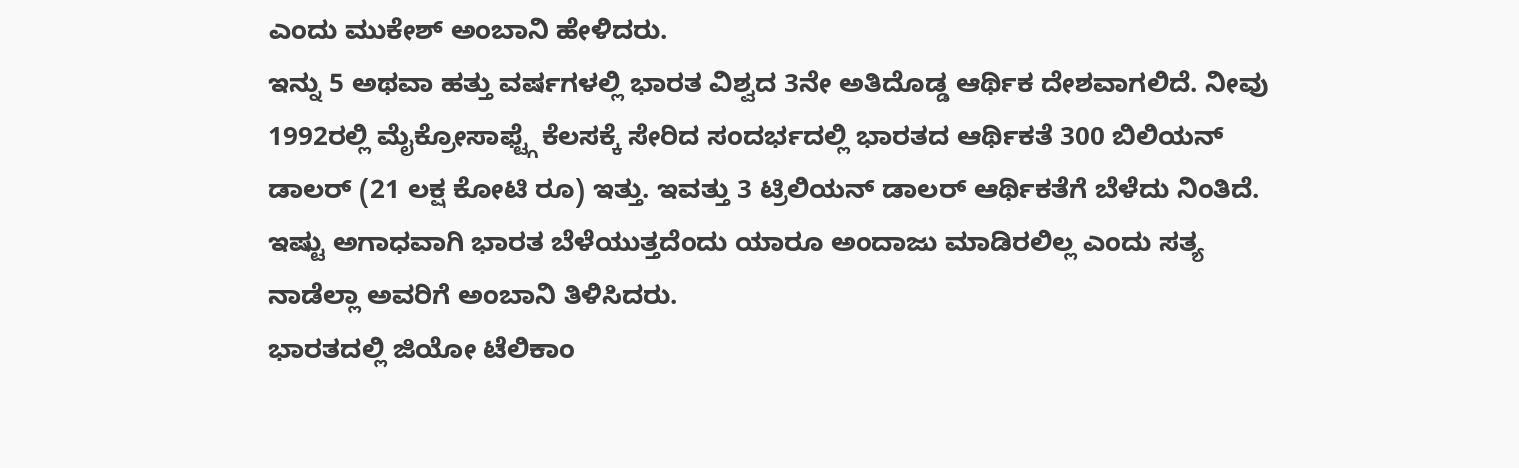ಎಂದು ಮುಕೇಶ್ ಅಂಬಾನಿ ಹೇಳಿದರು.
ಇನ್ನು 5 ಅಥವಾ ಹತ್ತು ವರ್ಷಗಳಲ್ಲಿ ಭಾರತ ವಿಶ್ವದ 3ನೇ ಅತಿದೊಡ್ಡ ಆರ್ಥಿಕ ದೇಶವಾಗಲಿದೆ. ನೀವು 1992ರಲ್ಲಿ ಮೈಕ್ರೋಸಾಫ್ಟ್ಗೆ ಕೆಲಸಕ್ಕೆ ಸೇರಿದ ಸಂದರ್ಭದಲ್ಲಿ ಭಾರತದ ಆರ್ಥಿಕತೆ 300 ಬಿಲಿಯನ್ ಡಾಲರ್ (21 ಲಕ್ಷ ಕೋಟಿ ರೂ) ಇತ್ತು. ಇವತ್ತು 3 ಟ್ರಿಲಿಯನ್ ಡಾಲರ್ ಆರ್ಥಿಕತೆಗೆ ಬೆಳೆದು ನಿಂತಿದೆ. ಇಷ್ಟು ಅಗಾಧವಾಗಿ ಭಾರತ ಬೆಳೆಯುತ್ತದೆಂದು ಯಾರೂ ಅಂದಾಜು ಮಾಡಿರಲಿಲ್ಲ ಎಂದು ಸತ್ಯ ನಾಡೆಲ್ಲಾ ಅವರಿಗೆ ಅಂಬಾನಿ ತಿಳಿಸಿದರು.
ಭಾರತದಲ್ಲಿ ಜಿಯೋ ಟೆಲಿಕಾಂ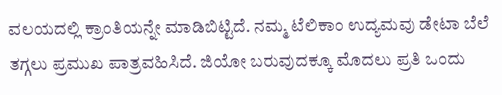ವಲಯದಲ್ಲಿ ಕ್ರಾಂತಿಯನ್ನೇ ಮಾಡಿಬಿಟ್ಟಿದೆ. ನಮ್ಮ ಟೆಲಿಕಾಂ ಉದ್ಯಮವು ಡೇಟಾ ಬೆಲೆ ತಗ್ಗಲು ಪ್ರಮುಖ ಪಾತ್ರವಹಿಸಿದೆ. ಜಿಯೋ ಬರುವುದಕ್ಕೂ ಮೊದಲು ಪ್ರತಿ ಒಂದು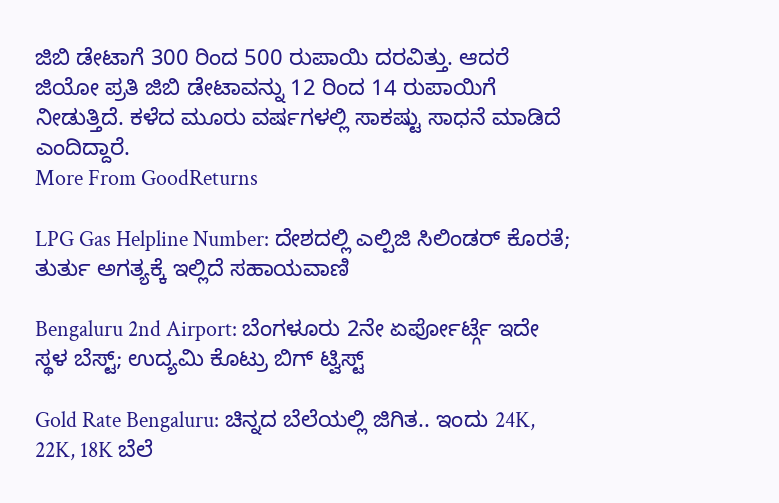ಜಿಬಿ ಡೇಟಾಗೆ 300 ರಿಂದ 500 ರುಪಾಯಿ ದರವಿತ್ತು. ಆದರೆ ಜಿಯೋ ಪ್ರತಿ ಜಿಬಿ ಡೇಟಾವನ್ನು 12 ರಿಂದ 14 ರುಪಾಯಿಗೆ ನೀಡುತ್ತಿದೆ. ಕಳೆದ ಮೂರು ವರ್ಷಗಳಲ್ಲಿ ಸಾಕಷ್ಟು ಸಾಧನೆ ಮಾಡಿದೆ ಎಂದಿದ್ದಾರೆ.
More From GoodReturns

LPG Gas Helpline Number: ದೇಶದಲ್ಲಿ ಎಲ್ಪಿಜಿ ಸಿಲಿಂಡರ್ ಕೊರತೆ; ತುರ್ತು ಅಗತ್ಯಕ್ಕೆ ಇಲ್ಲಿದೆ ಸಹಾಯವಾಣಿ

Bengaluru 2nd Airport: ಬೆಂಗಳೂರು 2ನೇ ಏರ್ಪೋರ್ಟ್ಗೆ ಇದೇ ಸ್ಥಳ ಬೆಸ್ಟ್; ಉದ್ಯಮಿ ಕೊಟ್ರು ಬಿಗ್ ಟ್ವಿಸ್ಟ್

Gold Rate Bengaluru: ಚಿನ್ನದ ಬೆಲೆಯಲ್ಲಿ ಜಿಗಿತ.. ಇಂದು 24K, 22K, 18K ಬೆಲೆ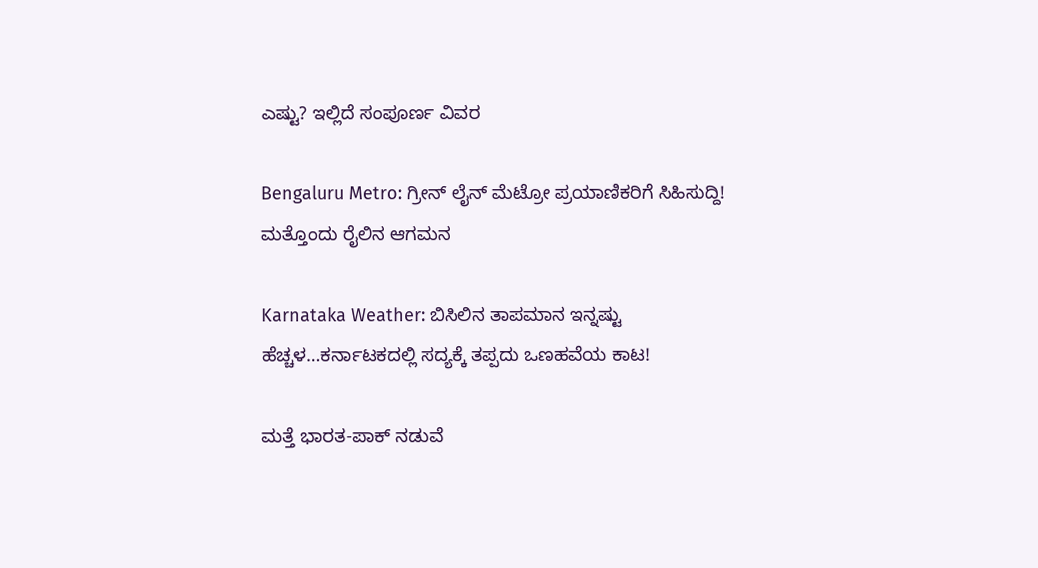ಎಷ್ಟು? ಇಲ್ಲಿದೆ ಸಂಪೂರ್ಣ ವಿವರ

Bengaluru Metro: ಗ್ರೀನ್ ಲೈನ್ ಮೆಟ್ರೋ ಪ್ರಯಾಣಿಕರಿಗೆ ಸಿಹಿಸುದ್ದಿ! ಮತ್ತೊಂದು ರೈಲಿನ ಆಗಮನ

Karnataka Weather: ಬಿಸಿಲಿನ ತಾಪಮಾನ ಇನ್ನಷ್ಟು ಹೆಚ್ಚಳ…ಕರ್ನಾಟಕದಲ್ಲಿ ಸದ್ಯಕ್ಕೆ ತಪ್ಪದು ಒಣಹವೆಯ ಕಾಟ!

ಮತ್ತೆ ಭಾರತ-ಪಾಕ್ ನಡುವೆ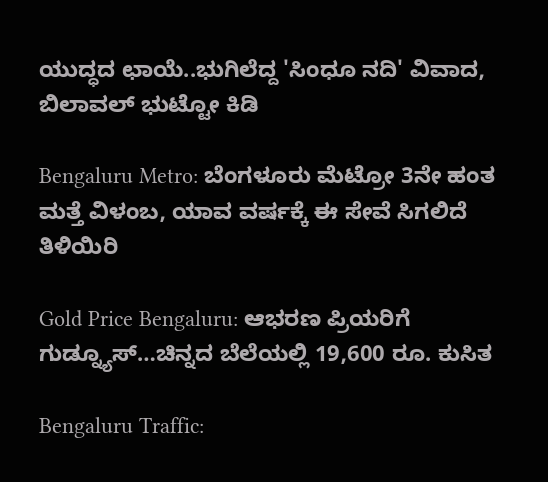ಯುದ್ಧದ ಛಾಯೆ..ಭುಗಿಲೆದ್ದ 'ಸಿಂಧೂ ನದಿ' ವಿವಾದ, ಬಿಲಾವಲ್ ಭುಟ್ಟೋ ಕಿಡಿ

Bengaluru Metro: ಬೆಂಗಳೂರು ಮೆಟ್ರೋ 3ನೇ ಹಂತ ಮತ್ತೆ ವಿಳಂಬ, ಯಾವ ವರ್ಷಕ್ಕೆ ಈ ಸೇವೆ ಸಿಗಲಿದೆ ತಿಳಿಯಿರಿ

Gold Price Bengaluru: ಆಭರಣ ಪ್ರಿಯರಿಗೆ ಗುಡ್ನ್ಯೂಸ್…ಚಿನ್ನದ ಬೆಲೆಯಲ್ಲಿ 19,600 ರೂ. ಕುಸಿತ

Bengaluru Traffic: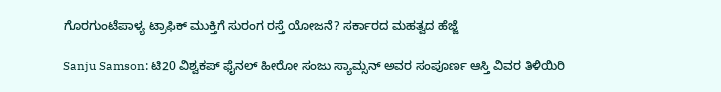ಗೊರಗುಂಟೆಪಾಳ್ಯ ಟ್ರಾಫಿಕ್ ಮುಕ್ತಿಗೆ ಸುರಂಗ ರಸ್ತೆ ಯೋಜನೆ? ಸರ್ಕಾರದ ಮಹತ್ವದ ಹೆಜ್ಜೆ

Sanju Samson: ಟಿ20 ವಿಶ್ವಕಪ್ ಫೈನಲ್ ಹೀರೋ ಸಂಜು ಸ್ಯಾಮ್ಸನ್ ಅವರ ಸಂಪೂರ್ಣ ಆಸ್ತಿ ವಿವರ ತಿಳಿಯಿರಿ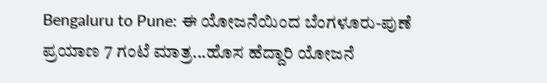Bengaluru to Pune: ಈ ಯೋಜನೆಯಿಂದ ಬೆಂಗಳೂರು-ಪುಣೆ ಪ್ರಯಾಣ 7 ಗಂಟೆ ಮಾತ್ರ...ಹೊಸ ಹೆದ್ದಾರಿ ಯೋಜನೆ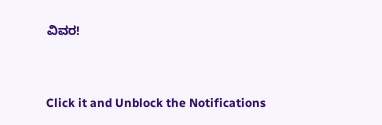ವಿವರ!



Click it and Unblock the Notifications